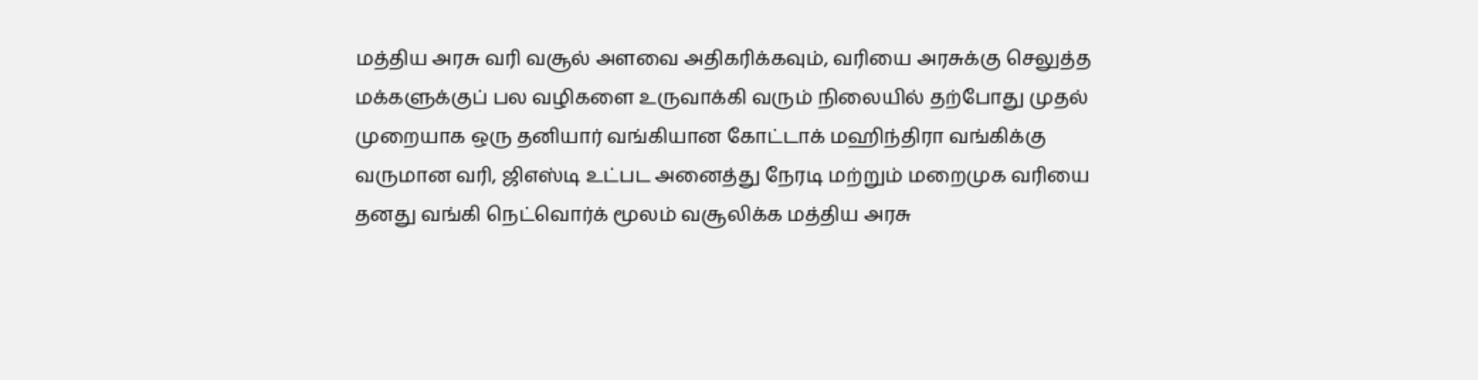மத்திய அரசு வரி வசூல் அளவை அதிகரிக்கவும், வரியை அரசுக்கு செலுத்த மக்களுக்குப் பல வழிகளை உருவாக்கி வரும் நிலையில் தற்போது முதல் முறையாக ஒரு தனியார் வங்கியான கோட்டாக் மஹிந்திரா வங்கிக்கு வருமான வரி, ஜிஎஸ்டி உட்பட அனைத்து நேரடி மற்றும் மறைமுக வரியை தனது வங்கி நெட்வொர்க் மூலம் வசூலிக்க மத்திய அரசு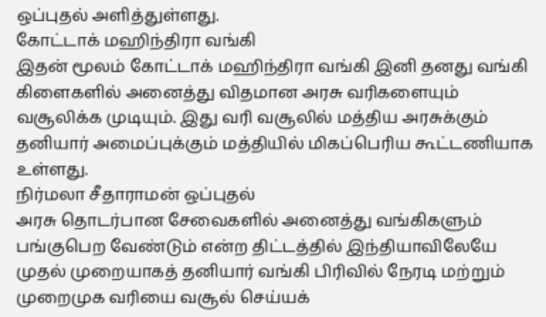ஒப்புதல் அளித்துள்ளது.
கோட்டாக் மஹிந்திரா வங்கி
இதன் மூலம் கோட்டாக் மஹிந்திரா வங்கி இனி தனது வங்கி கிளைகளில் அனைத்து விதமான அரசு வரிகளையும் வசூலிக்க முடியும். இது வரி வசூலில் மத்திய அரசுக்கும் தனியார் அமைப்புக்கும் மத்தியில் மிகப்பெரிய கூட்டணியாக உள்ளது.
நிர்மலா சீதாராமன் ஒப்புதல்
அரசு தொடர்பான சேவைகளில் அனைத்து வங்கிகளும் பங்குபெற வேண்டும் என்ற திட்டத்தில் இந்தியாவிலேயே முதல் முறையாகத் தனியார் வங்கி பிரிவில் நேரடி மற்றும் முறைமுக வரியை வசூல் செய்யக்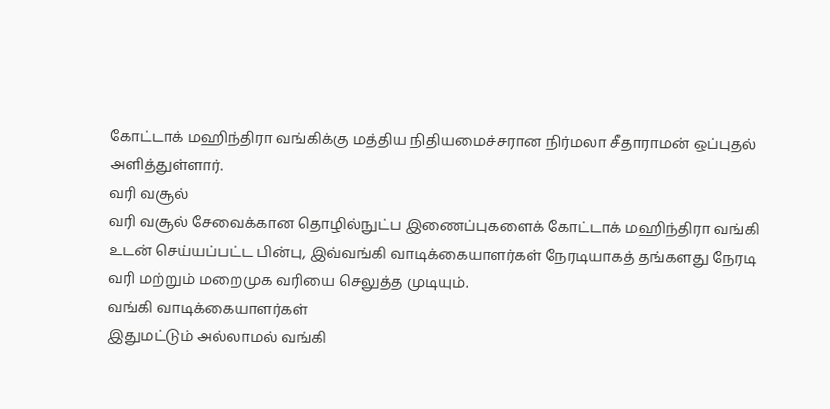கோட்டாக் மஹிந்திரா வங்கிக்கு மத்திய நிதியமைச்சரான நிர்மலா சீதாராமன் ஒப்புதல் அளித்துள்ளார்.
வரி வசூல்
வரி வசூல் சேவைக்கான தொழில்நுட்ப இணைப்புகளைக் கோட்டாக் மஹிந்திரா வங்கி உடன் செய்யப்பட்ட பின்பு, இவ்வங்கி வாடிக்கையாளர்கள் நேரடியாகத் தங்களது நேரடி வரி மற்றும் மறைமுக வரியை செலுத்த முடியும்.
வங்கி வாடிக்கையாளர்கள்
இதுமட்டும் அல்லாமல் வங்கி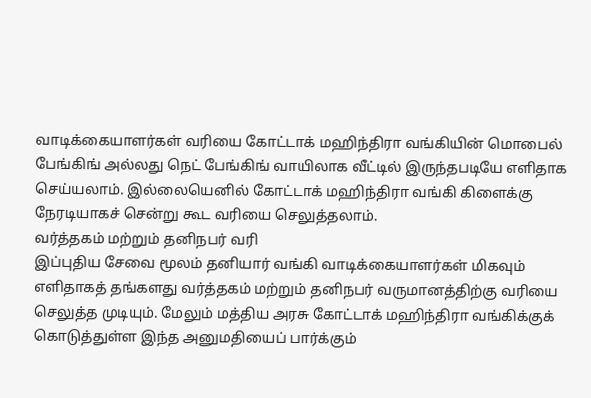வாடிக்கையாளர்கள் வரியை கோட்டாக் மஹிந்திரா வங்கியின் மொபைல் பேங்கிங் அல்லது நெட் பேங்கிங் வாயிலாக வீட்டில் இருந்தபடியே எளிதாக செய்யலாம். இல்லையெனில் கோட்டாக் மஹிந்திரா வங்கி கிளைக்கு நேரடியாகச் சென்று கூட வரியை செலுத்தலாம்.
வர்த்தகம் மற்றும் தனிநபர் வரி
இப்புதிய சேவை மூலம் தனியார் வங்கி வாடிக்கையாளர்கள் மிகவும் எளிதாகத் தங்களது வர்த்தகம் மற்றும் தனிநபர் வருமானத்திற்கு வரியை செலுத்த முடியும். மேலும் மத்திய அரசு கோட்டாக் மஹிந்திரா வங்கிக்குக் கொடுத்துள்ள இந்த அனுமதியைப் பார்க்கும்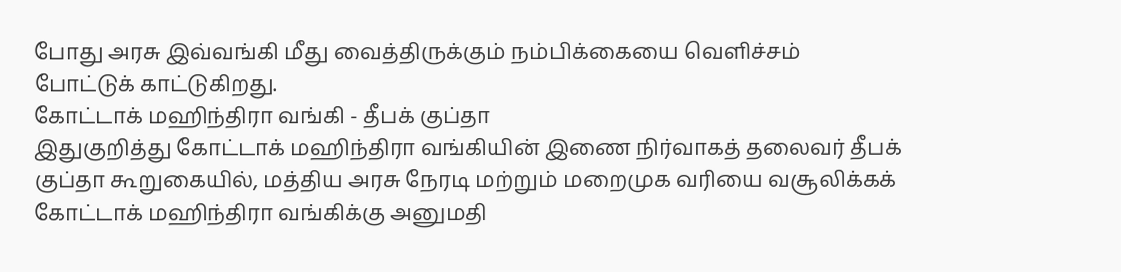போது அரசு இவ்வங்கி மீது வைத்திருக்கும் நம்பிக்கையை வெளிச்சம் போட்டுக் காட்டுகிறது.
கோட்டாக் மஹிந்திரா வங்கி - தீபக் குப்தா
இதுகுறித்து கோட்டாக் மஹிந்திரா வங்கியின் இணை நிர்வாகத் தலைவர் தீபக் குப்தா கூறுகையில், மத்திய அரசு நேரடி மற்றும் மறைமுக வரியை வசூலிக்கக் கோட்டாக் மஹிந்திரா வங்கிக்கு அனுமதி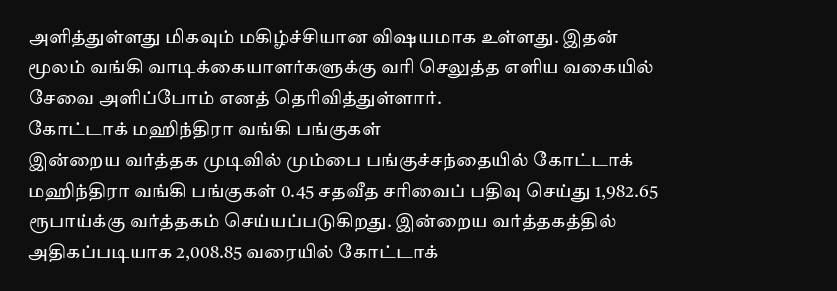அளித்துள்ளது மிகவும் மகிழ்ச்சியான விஷயமாக உள்ளது. இதன் மூலம் வங்கி வாடிக்கையாளர்களுக்கு வரி செலுத்த எளிய வகையில் சேவை அளிப்போம் எனத் தெரிவித்துள்ளார்.
கோட்டாக் மஹிந்திரா வங்கி பங்குகள்
இன்றைய வர்த்தக முடிவில் மும்பை பங்குச்சந்தையில் கோட்டாக் மஹிந்திரா வங்கி பங்குகள் 0.45 சதவீத சரிவைப் பதிவு செய்து 1,982.65 ரூபாய்க்கு வர்த்தகம் செய்யப்படுகிறது. இன்றைய வர்த்தகத்தில் அதிகப்படியாக 2,008.85 வரையில் கோட்டாக்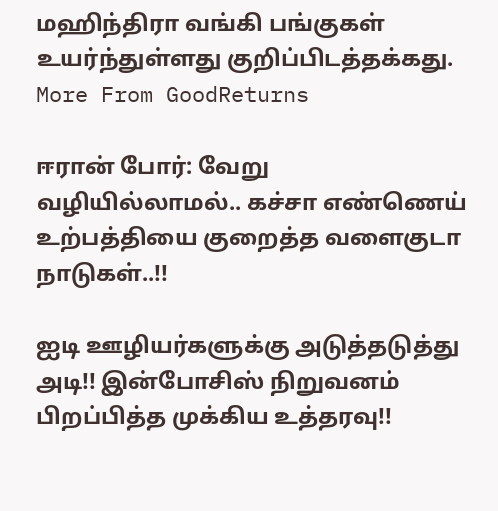மஹிந்திரா வங்கி பங்குகள் உயர்ந்துள்ளது குறிப்பிடத்தக்கது.
More From GoodReturns

ஈரான் போர்: வேறு வழியில்லாமல்.. கச்சா எண்ணெய் உற்பத்தியை குறைத்த வளைகுடா நாடுகள்..!!

ஐடி ஊழியர்களுக்கு அடுத்தடுத்து அடி!! இன்போசிஸ் நிறுவனம் பிறப்பித்த முக்கிய உத்தரவு!!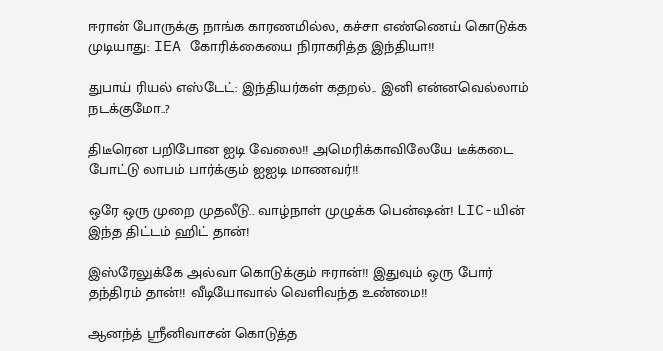ஈரான் போருக்கு நாங்க காரணமில்ல, கச்சா எண்ணெய் கொடுக்க முடியாது: IEA கோரிக்கையை நிராகரித்த இந்தியா!!

துபாய் ரியல் எஸ்டேட்: இந்தியர்கள் கதறல்.. இனி என்னவெல்லாம் நடக்குமோ..?

திடீரென பறிபோன ஐடி வேலை!! அமெரிக்காவிலேயே டீக்கடை போட்டு லாபம் பார்க்கும் ஐஐடி மாணவர்!!

ஒரே ஒரு முறை முதலீடு.. வாழ்நாள் முழுக்க பென்ஷன்! LIC-யின் இந்த திட்டம் ஹிட் தான்!

இஸ்ரேலுக்கே அல்வா கொடுக்கும் ஈரான்!! இதுவும் ஒரு போர் தந்திரம் தான்!! வீடியோவால் வெளிவந்த உண்மை!!

ஆனந்த் ஸ்ரீனிவாசன் கொடுத்த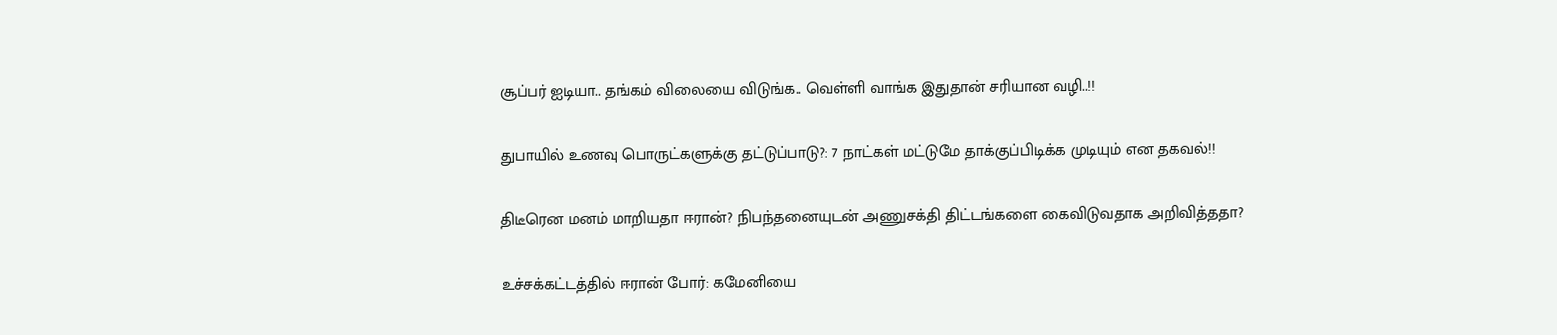சூப்பர் ஐடியா.. தங்கம் விலையை விடுங்க.. வெள்ளி வாங்க இதுதான் சரியான வழி..!!

துபாயில் உணவு பொருட்களுக்கு தட்டுப்பாடு?: 7 நாட்கள் மட்டுமே தாக்குப்பிடிக்க முடியும் என தகவல்!!

திடீரென மனம் மாறியதா ஈரான்? நிபந்தனையுடன் அணுசக்தி திட்டங்களை கைவிடுவதாக அறிவித்ததா?

உச்சக்கட்டத்தில் ஈரான் போர்: கமேனியை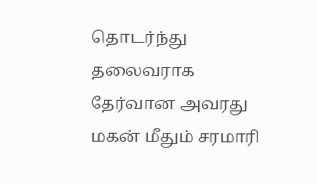தொடர்ந்து தலைவராக தேர்வான அவரது மகன் மீதும் சரமாரி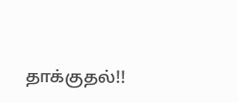தாக்குதல்!!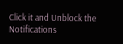Click it and Unblock the Notifications